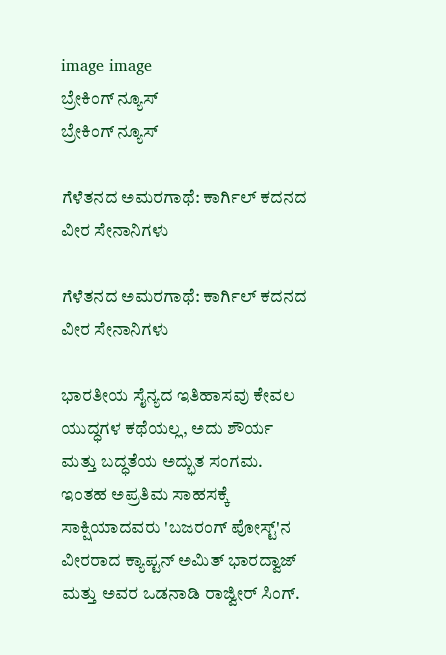image image
ಬ್ರೇಕಿಂಗ್ ನ್ಯೂಸ್
ಬ್ರೇಕಿಂಗ್ ನ್ಯೂಸ್

ಗೆಳೆತನದ ಅಮರಗಾಥೆ: ಕಾರ್ಗಿಲ್ ಕದನದ ವೀರ ಸೇನಾನಿಗಳು

ಗೆಳೆತನದ ಅಮರಗಾಥೆ: ಕಾರ್ಗಿಲ್ ಕದನದ ವೀರ ಸೇನಾನಿಗಳು

ಭಾರತೀಯ ಸೈನ್ಯದ ಇತಿಹಾಸವು ಕೇವಲ ಯುದ್ಧಗಳ ಕಥೆಯಲ್ಲ, ಅದು ಶೌರ್ಯ ಮತ್ತು ಬದ್ಧತೆಯ ಅದ್ಭುತ ಸಂಗಮ. ಇಂತಹ ಅಪ್ರತಿಮ ಸಾಹಸಕ್ಕೆ ಸಾಕ್ಷಿಯಾದವರು 'ಬಜರಂಗ್ ಪೋಸ್ಟ್'ನ ವೀರರಾದ ಕ್ಯಾಪ್ಟನ್ ಅಮಿತ್ ಭಾರದ್ವಾಜ್ ಮತ್ತು ಅವರ ಒಡನಾಡಿ ರಾಜ್ವೀರ್ ಸಿಂಗ್.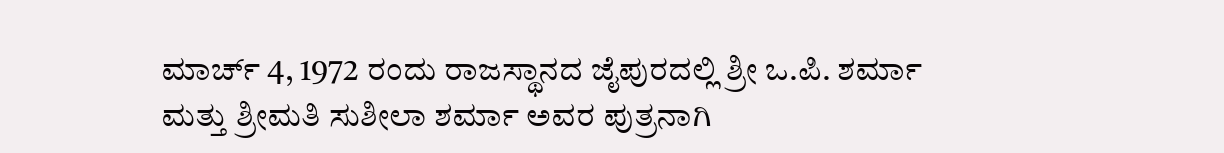ಮಾರ್ಚ್ 4, 1972 ರಂದು ರಾಜಸ್ಥಾನದ ಜೈಪುರದಲ್ಲಿ ಶ್ರೀ ಒ.ಪಿ. ಶರ್ಮಾ ಮತ್ತು ಶ್ರೀಮತಿ ಸುಶೀಲಾ ಶರ್ಮಾ ಅವರ ಪುತ್ರನಾಗಿ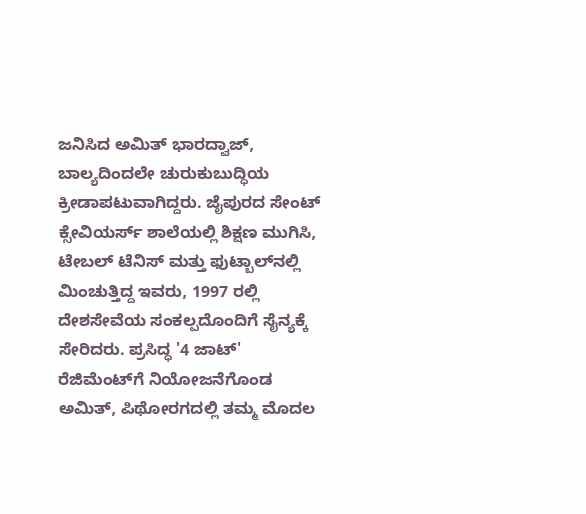ಜನಿಸಿದ ಅಮಿತ್ ಭಾರದ್ವಾಜ್, ಬಾಲ್ಯದಿಂದಲೇ ಚುರುಕುಬುದ್ಧಿಯ ಕ್ರೀಡಾಪಟುವಾಗಿದ್ದರು. ಜೈಪುರದ ಸೇಂಟ್ ಕ್ಸೇವಿಯರ್ಸ್ ಶಾಲೆಯಲ್ಲಿ ಶಿಕ್ಷಣ ಮುಗಿಸಿ, ಟೇಬಲ್ ಟೆನಿಸ್ ಮತ್ತು ಫುಟ್ಬಾಲ್‌ನಲ್ಲಿ ಮಿಂಚುತ್ತಿದ್ದ ಇವರು, 1997 ರಲ್ಲಿ ದೇಶಸೇವೆಯ ಸಂಕಲ್ಪದೊಂದಿಗೆ ಸೈನ್ಯಕ್ಕೆ ಸೇರಿದರು. ಪ್ರಸಿದ್ಧ '4 ಜಾಟ್' ರೆಜಿಮೆಂಟ್‌ಗೆ ನಿಯೋಜನೆಗೊಂಡ ಅಮಿತ್, ಪಿಥೋರಗದಲ್ಲಿ ತಮ್ಮ ಮೊದಲ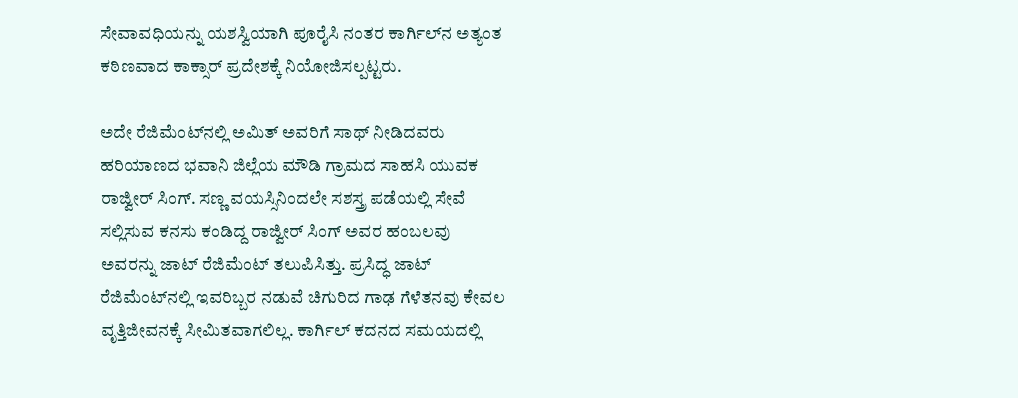ಸೇವಾವಧಿಯನ್ನು ಯಶಸ್ವಿಯಾಗಿ ಪೂರೈಸಿ ನಂತರ ಕಾರ್ಗಿಲ್‌ನ ಅತ್ಯಂತ ಕಠಿಣವಾದ ಕಾಕ್ಸಾರ್ ಪ್ರದೇಶಕ್ಕೆ ನಿಯೋಜಿಸಲ್ಪಟ್ಟರು.

ಅದೇ ರೆಜಿಮೆಂಟ್‌ನಲ್ಲಿ ಅಮಿತ್ ಅವರಿಗೆ ಸಾಥ್ ನೀಡಿದವರು ಹರಿಯಾಣದ ಭವಾನಿ ಜಿಲ್ಲೆಯ ಮೌಡಿ ಗ್ರಾಮದ ಸಾಹಸಿ ಯುವಕ ರಾಜ್ವೀರ್ ಸಿಂಗ್. ಸಣ್ಣ ವಯಸ್ಸಿನಿಂದಲೇ ಸಶಸ್ತ್ರ ಪಡೆಯಲ್ಲಿ ಸೇವೆ ಸಲ್ಲಿಸುವ ಕನಸು ಕಂಡಿದ್ದ ರಾಜ್ವೀರ್ ಸಿಂಗ್ ಅವರ ಹಂಬಲವು ಅವರನ್ನು ಜಾಟ್ ರೆಜಿಮೆಂಟ್ ತಲುಪಿಸಿತ್ತು. ಪ್ರಸಿದ್ಧ ಜಾಟ್ ರೆಜಿಮೆಂಟ್‌ನಲ್ಲಿ ಇವರಿಬ್ಬರ ನಡುವೆ ಚಿಗುರಿದ ಗಾಢ ಗೆಳೆತನವು ಕೇವಲ ವೃತ್ತಿಜೀವನಕ್ಕೆ ಸೀಮಿತವಾಗಲಿಲ್ಲ. ಕಾರ್ಗಿಲ್ ಕದನದ ಸಮಯದಲ್ಲಿ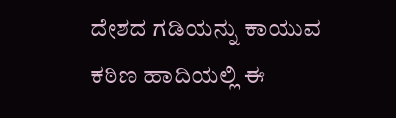ದೇಶದ ಗಡಿಯನ್ನು ಕಾಯುವ ಕಠಿಣ ಹಾದಿಯಲ್ಲಿ ಈ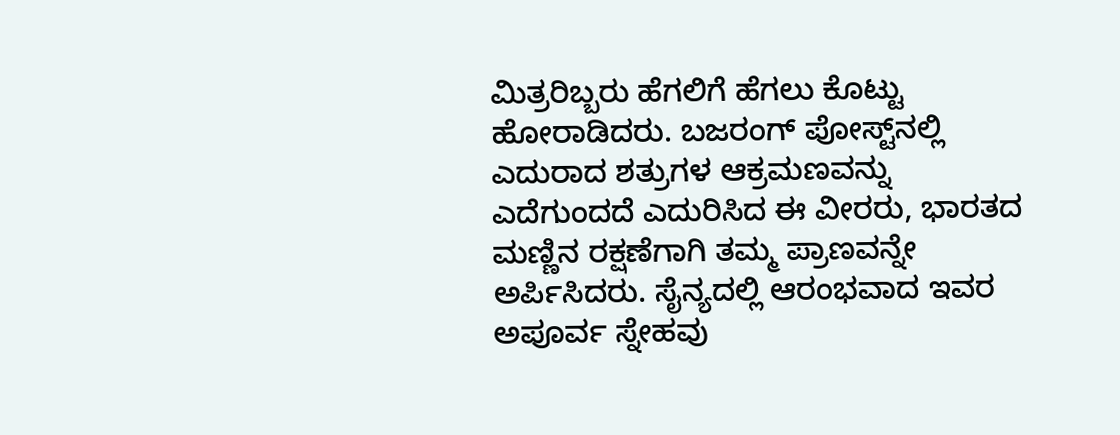ಮಿತ್ರರಿಬ್ಬರು ಹೆಗಲಿಗೆ ಹೆಗಲು ಕೊಟ್ಟು ಹೋರಾಡಿದರು. ಬಜರಂಗ್ ಪೋಸ್ಟ್‌ನಲ್ಲಿ ಎದುರಾದ ಶತ್ರುಗಳ ಆಕ್ರಮಣವನ್ನು ಎದೆಗುಂದದೆ ಎದುರಿಸಿದ ಈ ವೀರರು, ಭಾರತದ ಮಣ್ಣಿನ ರಕ್ಷಣೆಗಾಗಿ ತಮ್ಮ ಪ್ರಾಣವನ್ನೇ ಅರ್ಪಿಸಿದರು. ಸೈನ್ಯದಲ್ಲಿ ಆರಂಭವಾದ ಇವರ ಅಪೂರ್ವ ಸ್ನೇಹವು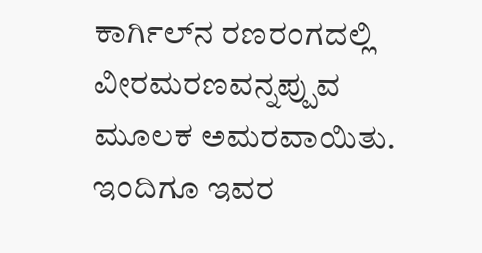ಕಾರ್ಗಿಲ್‌ನ ರಣರಂಗದಲ್ಲಿ ವೀರಮರಣವನ್ನಪ್ಪುವ ಮೂಲಕ ಅಮರವಾಯಿತು. ಇಂದಿಗೂ ಇವರ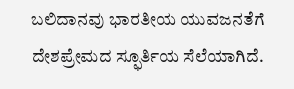ಬಲಿದಾನವು ಭಾರತೀಯ ಯುವಜನತೆಗೆ ದೇಶಪ್ರೇಮದ ಸ್ಫೂರ್ತಿಯ ಸೆಲೆಯಾಗಿದೆ.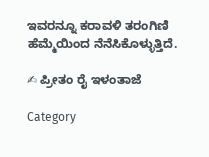ಇವರನ್ನೂ ಕರಾವಳಿ ತರಂಗಿಣಿ ಹೆಮ್ಮೆಯಿಂದ ನೆನೆಸಿಕೊಳ್ಳುತ್ತಿದೆ.

✍ ಪ್ರೀತಂ ರೈ ಇಳಂತಾಜೆ

Category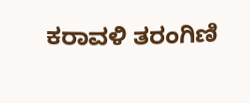ಕರಾವಳಿ ತರಂಗಿಣಿ